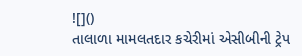![]()
તાલાળા મામલતદાર કચેરીમાં એસીબીની ટ્રેપ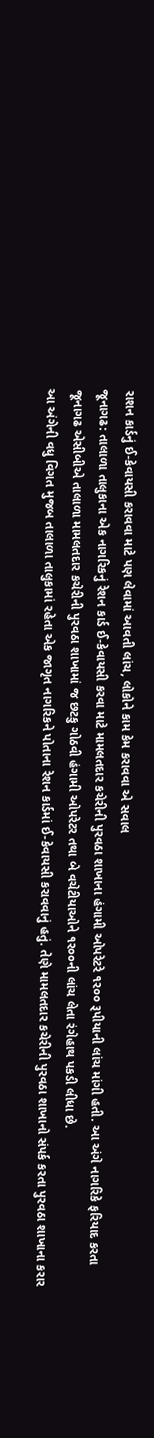રાશન કાર્ડનું ઈ-કેવાયસી કરાવવા માટે પણ લેવામાં આવતી લાંચ, લોકોને કામ કેમ કરાવવા એ સવાલ
જૂનાગઢ: તાલાળા તાલુકાના એક નાગરિકનું રેશન કાર્ડ ઈ-કેવાયસી કરવા માટે મામલતદાર કચેરીની પુરવઠા શાખાના હંગામી ઓપરેટરે ૧ર૦૦ રૂપીયાની લાંચ માંગી હતી. આ અંગે નાગરિકે ફરિયાદ કરતા જૂનાગઢ એસીબીએ તાલાળા મામલતદાર કચેરીની પુરવઠા શાખામાં જ છટકુ ગોઠવી હંગામી ઓપરેટર તથા બે વચેટીયાઓને ૧ર૦૦ની લાંચ લેતા રંગેહાથ પકડી લીધા છે.
આ અંગેની વધુ વિગત મુજબ તાલાળા તાલુકામાં રહેતા એક જાગૃત નાગરિકને પોતાના રેશન કાર્ડમાં ઈ-કેવાયસી કરાવવાનું હતું. તેણે મામલતદાર કચેરીની પુરવઠા શાખાનો સંપર્ક કરતા પુરવઠા શાખાના કરાર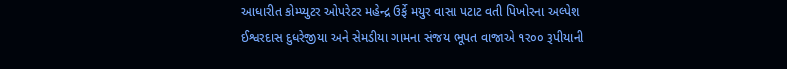આધારીત કોમ્પ્યુટર ઓપરેટર મહેન્દ્ર ઉર્ફે મયુર વાસા પટાટ વતી પિખોરના અલ્પેશ ઈશ્વરદાસ દુધરેજીયા અને સેમડીયા ગામના સંજય ભૂપત વાજાએ ૧ર૦૦ રૂપીયાની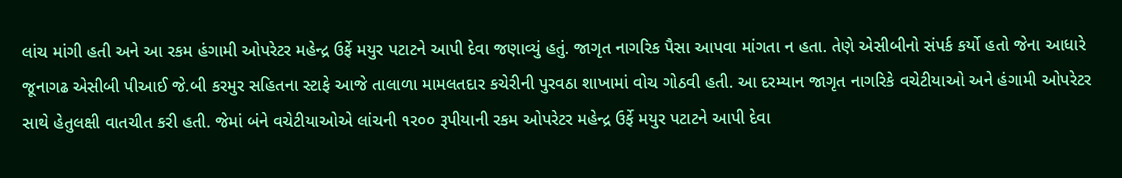લાંચ માંગી હતી અને આ રકમ હંગામી ઓપરેટર મહેન્દ્ર ઉર્ફે મયુર પટાટને આપી દેવા જણાવ્યું હતું. જાગૃત નાગરિક પૈસા આપવા માંગતા ન હતા. તેણે એસીબીનો સંપર્ક કર્યો હતો જેના આધારે જૂનાગઢ એસીબી પીઆઈ જે.બી કરમુર સહિતના સ્ટાફે આજે તાલાળા મામલતદાર કચેરીની પુરવઠા શાખામાં વોચ ગોઠવી હતી. આ દરમ્યાન જાગૃત નાગરિકે વચેટીયાઓ અને હંગામી ઓપરેટર સાથે હેતુલક્ષી વાતચીત કરી હતી. જેમાં બંને વચેટીયાઓએ લાંચની ૧ર૦૦ રૂપીયાની રકમ ઓપરેટર મહેન્દ્ર ઉર્ફે મયુર પટાટને આપી દેવા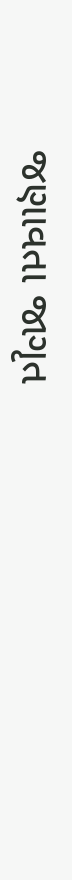જણાવતા જાગૃત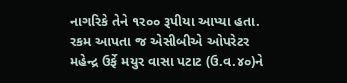નાગરિકે તેને ૧ર૦૦ રૂપીયા આપ્યા હતા. રકમ આપતા જ એસીબીએ ઓપરેટર મહેન્દ્ર ઉર્ફે મયુર વાસા પટાટ (ઉ.વ.૪૦)ને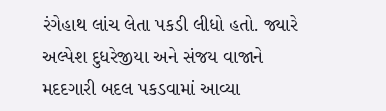રંગેહાથ લાંચ લેતા પકડી લીધો હતો. જ્યારે અલ્પેશ દુધરેજીયા અને સંજય વાજાને મદદગારી બદલ પકડવામાં આવ્યા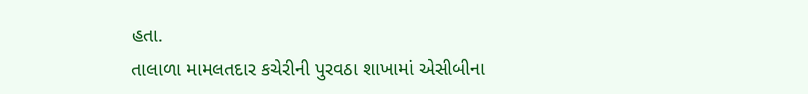હતા.
તાલાળા મામલતદાર કચેરીની પુરવઠા શાખામાં એસીબીના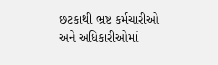છટકાથી ભ્રષ્ટ કર્મચારીઓ અને અધિકારીઓમાં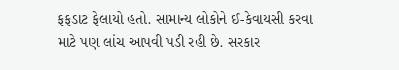ફફડાટ ફેલાયો હતો. સામાન્ય લોકોને ઈ-કેવાયસી કરવા માટે પણ લાંચ આપવી પડી રહી છે. સરકાર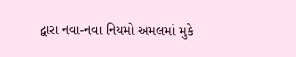દ્વારા નવા-નવા નિયમો અમલમાં મુકે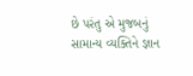છે પરંતુ એ મુજબનું સામાન્ય વ્યક્તિને જ્ઞાન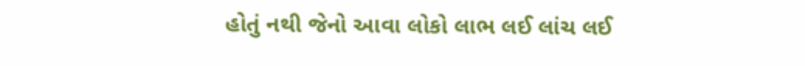હોતું નથી જેનો આવા લોકો લાભ લઈ લાંચ લઈ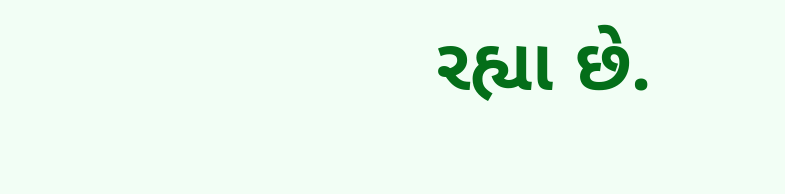રહ્યા છે.